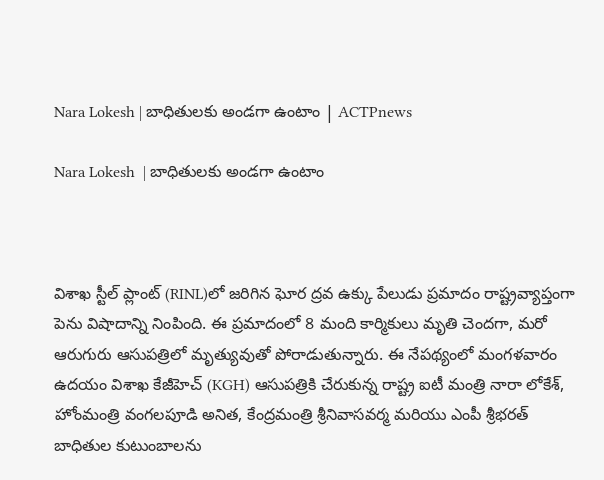Nara Lokesh | బాధితులకు అండగా ఉంటాం | ACTPnews

Nara Lokesh  | బాధితులకు అండగా ఉంటాం



విశాఖ స్టీల్ ప్లాంట్ (RINL)లో జరిగిన ఘోర ద్రవ ఉక్కు పేలుడు ప్రమాదం రాష్ట్రవ్యాప్తంగా పెను విషాదాన్ని నింపింది. ఈ ప్రమాదంలో 8 మంది కార్మికులు మృతి చెందగా, మరో ఆరుగురు ఆసుపత్రిలో మృత్యువుతో పోరాడుతున్నారు. ఈ నేపథ్యంలో మంగళవారం ఉదయం విశాఖ కేజీహెచ్ (KGH) ఆసుపత్రికి చేరుకున్న రాష్ట్ర ఐటీ మంత్రి నారా లోకేశ్, హోంమంత్రి వంగలపూడి అనిత, కేంద్రమంత్రి శ్రీనివాసవర్మ మరియు ఎంపీ శ్రీభరత్ బాధితుల కుటుంబాలను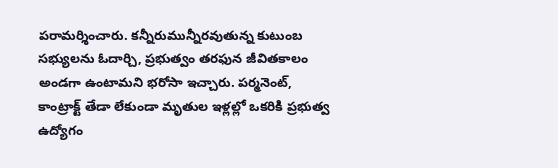పరామర్శించారు. కన్నీరుమున్నీరవుతున్న కుటుంబ సభ్యులను ఓదార్చి, ప్రభుత్వం తరఫున జీవితకాలం అండగా ఉంటామని భరోసా ఇచ్చారు. పర్మనెంట్, కాంట్రాక్ట్ తేడా లేకుండా మృతుల ఇళ్లల్లో ఒకరికి ప్రభుత్వ ఉద్యోగం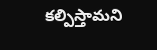కల్పిస్తామని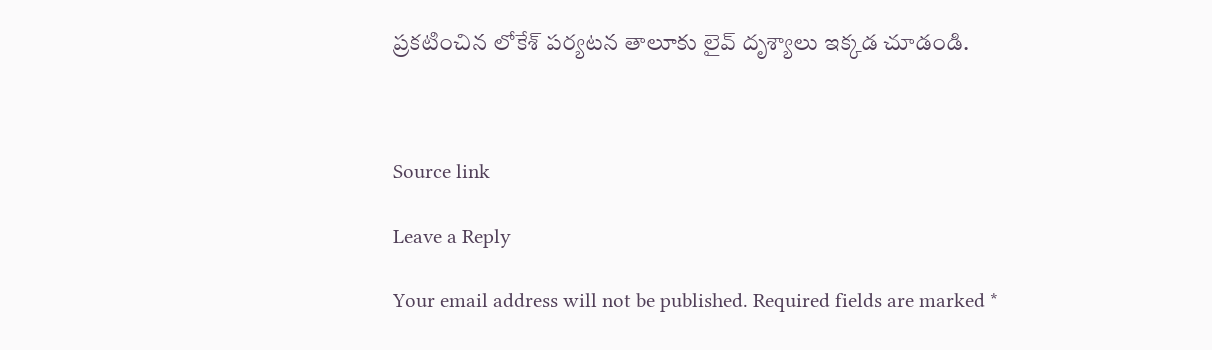ప్రకటించిన లోకేశ్ పర్యటన తాలూకు లైవ్ దృశ్యాలు ఇక్కడ చూడండి.



Source link

Leave a Reply

Your email address will not be published. Required fields are marked *